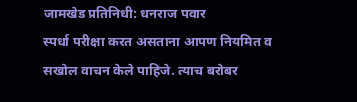जामखेड प्रतिनिधी: धनराज पवार
स्पर्धा परीक्षा करत असताना आपण नियमित व सखोल वाचन केले पाहिजे. त्याच बरोबर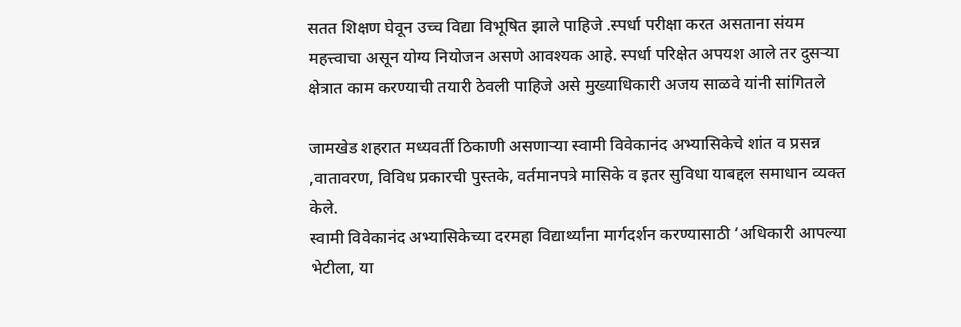सतत शिक्षण घेवून उच्च विद्या विभूषित झाले पाहिजे .स्पर्धा परीक्षा करत असताना संयम महत्त्वाचा असून योग्य नियोजन असणे आवश्यक आहे. स्पर्धा परिक्षेत अपयश आले तर दुसऱ्या क्षेत्रात काम करण्याची तयारी ठेवली पाहिजे असे मुख्याधिकारी अजय साळवे यांनी सांगितले

जामखेड शहरात मध्यवर्ती ठिकाणी असणाऱ्या स्वामी विवेकानंद अभ्यासिकेचे शांत व प्रसन्न ,वातावरण, विविध प्रकारची पुस्तके, वर्तमानपत्रे मासिके व इतर सुविधा याबद्दल समाधान व्यक्त केले.
स्वामी विवेकानंद अभ्यासिकेच्या दरमहा विद्यार्थ्यांना मार्गदर्शन करण्यासाठी ‘अधिकारी आपल्या भेटीला, या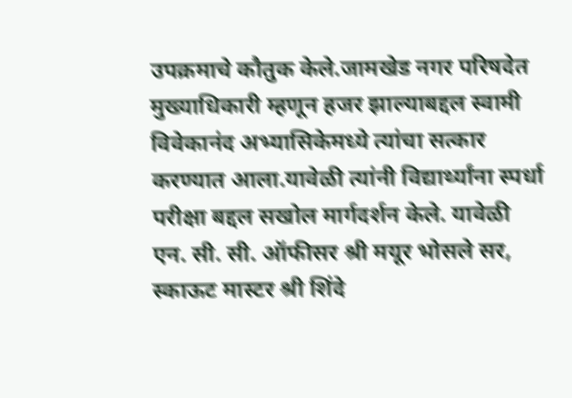उपक्रमाचे कौतुक केले.जामखेड नगर परिषदेत मुख्याधिकारी म्हणून हजर झाल्याबद्दल स्वामी विवेकानंद अभ्यासिकेमध्ये त्यांचा सत्कार करण्यात आला.यावेळी त्यांनी विद्यार्थ्यांना स्पर्धा परीक्षा बद्दल सखोल मार्गदर्शन केले. यावेळी एन. सी. सी. ऑफीसर श्री मयूर भोसले सर, स्काऊट मास्टर श्री शिंदे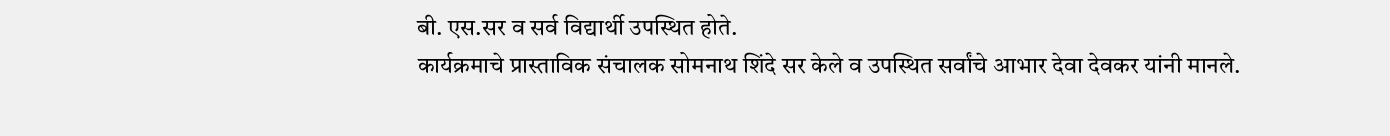बी. एस.सर व सर्व विद्यार्थी उपस्थित होते.
कार्यक्रमाचे प्रास्ताविक संचालक सोमनाथ शिंदे सर केले व उपस्थित सर्वांचे आभार देवा देवकर यांनी मानले.